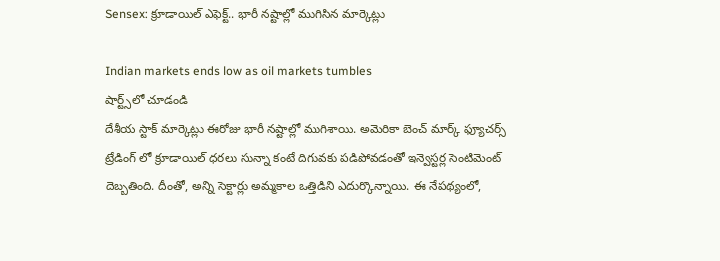Sensex: క్రూడాయిల్ ఎఫెక్ట్.. భారీ నష్టాల్లో ముగిసిన మార్కెట్లు

Indian markets ends low as oil markets tumbles
షార్ట్స్‌లో చూడండి
దేశీయ స్టాక్ మార్కెట్లు ఈరోజు భారీ నష్టాల్లో ముగిశాయి. అమెరికా బెంచ్ మార్క్ ఫ్యూచర్స్ ట్రేడింగ్ లో క్రూడాయిల్ ధరలు సున్నా కంటే దిగువకు పడిపోవడంతో ఇన్వెస్టర్ల సెంటిమెంట్ దెబ్బతింది. దీంతో, అన్ని సెక్టార్లు అమ్మకాల ఒత్తిడిని ఎదుర్కొన్నాయి. ఈ నేపథ్యంలో,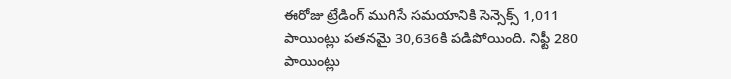ఈరోజు ట్రేడింగ్ ముగిసే సమయానికి సెన్సెక్స్ 1,011 పాయింట్లు పతనమై 30,636కి పడిపోయింది. నిఫ్టీ 280 పాయింట్లు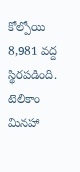కోల్పోయి 8,981 వద్ద స్థిరపడింది. టెలికాం మినహా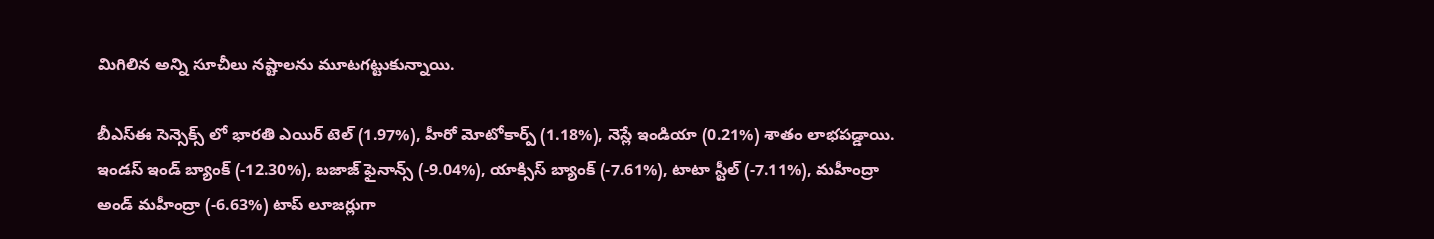మిగిలిన అన్ని సూచీలు నష్టాలను మూటగట్టుకున్నాయి.

బీఎస్ఈ సెన్సెక్స్ లో భారతి ఎయిర్ టెల్ (1.97%), హీరో మోటోకార్ప్ (1.18%), నెస్లే ఇండియా (0.21%) శాతం లాభపడ్డాయి. ఇండస్ ఇండ్ బ్యాంక్ (-12.30%), బజాజ్ ఫైనాన్స్ (-9.04%), యాక్సిస్ బ్యాంక్ (-7.61%), టాటా స్టీల్ (-7.11%), మహీంద్రా అండ్ మహీంద్రా (-6.63%) టాప్ లూజర్లుగా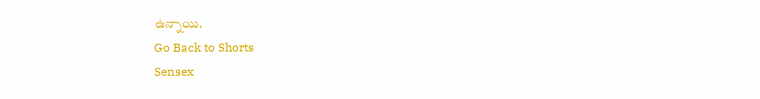ఉన్నాయి.
Go Back to Shorts
Sensex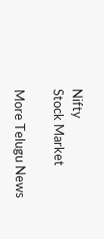Nifty
Stock Market

More Telugu News